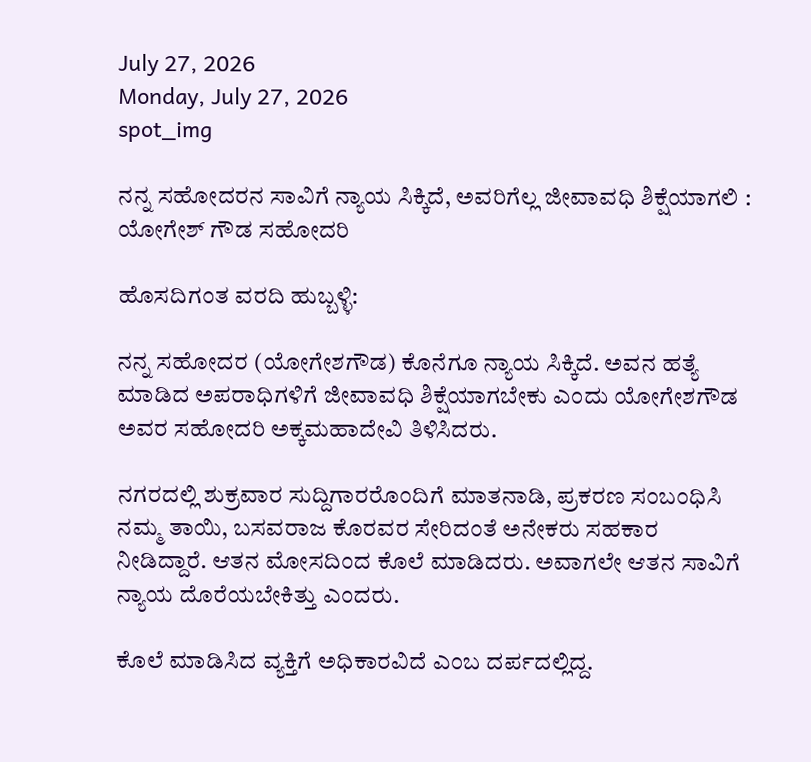July 27, 2026
Monday, July 27, 2026
spot_img

ನನ್ನ ಸಹೋದರನ ಸಾವಿಗೆ ನ್ಯಾಯ ಸಿಕ್ಕಿದೆ, ಅವರಿಗೆಲ್ಲ ಜೀವಾವಧಿ ಶಿಕ್ಷೆಯಾಗಲಿ : ಯೋಗೇಶ್‌ ಗೌಡ ಸಹೋದರಿ

ಹೊಸದಿಗಂತ ವರದಿ ಹುಬ್ಬಳ್ಳಿ:

ನನ್ನ ಸಹೋದರ (ಯೋಗೇಶಗೌಡ) ಕೊನೆಗೂ ನ್ಯಾಯ ಸಿಕ್ಕಿದೆ. ಅವನ ಹತ್ಯೆ ಮಾಡಿದ ಅಪರಾಧಿಗಳಿಗೆ ಜೀವಾವಧಿ ಶಿಕ್ಷೆಯಾಗಬೇಕು ಎಂದು ಯೋಗೇಶಗೌಡ ಅವರ ಸಹೋದರಿ ಅಕ್ಕಮಹಾದೇವಿ ತಿಳಿಸಿದರು.

ನಗರದಲ್ಲಿ ಶುಕ್ರವಾರ ಸುದ್ದಿಗಾರರೊಂದಿಗೆ ಮಾತನಾಡಿ, ಪ್ರಕರಣ ಸಂಬಂಧಿಸಿ ನಮ್ಮ ತಾಯಿ, ಬಸವರಾಜ ಕೊರವರ ಸೇರಿದಂತೆ ಅನೇಕರು ಸಹಕಾರ ನೀಡಿದ್ದಾರೆ. ಆತನ ಮೋಸದಿಂದ ಕೊಲೆ ಮಾಡಿದರು. ಅವಾಗಲೇ ಆತನ ಸಾವಿಗೆ ನ್ಯಾಯ ದೊರೆಯಬೇಕಿತ್ತು ಎಂದರು.

ಕೊಲೆ ಮಾಡಿಸಿದ ವ್ಯಕ್ತಿಗೆ ಅಧಿಕಾರವಿದೆ ಎಂಬ ದರ್ಪದಲ್ಲಿದ್ದ.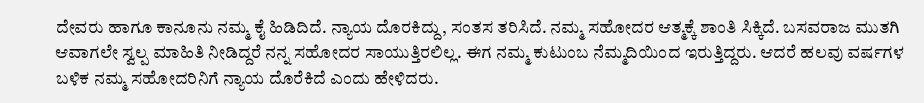ದೇವರು ಹಾಗೂ ಕಾನೂನು ನಮ್ಮ ಕೈ ಹಿಡಿದಿದೆ. ನ್ಯಾಯ ದೊರಕಿದ್ದು, ಸಂತಸ ತರಿಸಿದೆ. ನಮ್ಮ ಸಹೋದರ ಆತ್ಮಕ್ಕೆ ಶಾಂತಿ ಸಿಕ್ಕಿದೆ. ಬಸವರಾಜ ಮುತಗಿ ಆವಾಗಲೇ ಸ್ವಲ್ಪ ಮಾಹಿತಿ ನೀಡಿದ್ದರೆ ನನ್ನ ಸಹೋದರ ಸಾಯುತ್ತಿರಲಿಲ್ಲ. ಈಗ ನಮ್ಮ ಕುಟುಂಬ ನೆಮ್ಮದಿಯಿಂದ ಇರುತ್ತಿದ್ದರು. ಆದರೆ ಹಲವು ವರ್ಷಗಳ ಬಳಿಕ ನಮ್ಮ ಸಹೋದರಿನಿಗೆ ನ್ಯಾಯ ದೊರೆಕಿದೆ ಎಂದು ಹೇಳಿದರು.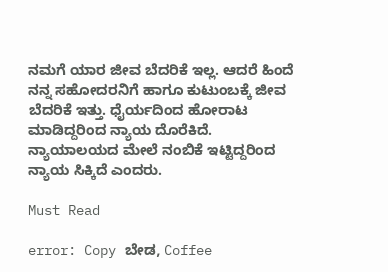ನಮಗೆ ಯಾರ ಜೀವ ಬೆದರಿಕೆ ಇಲ್ಲ. ಆದರೆ ಹಿಂದೆ ನನ್ನ ಸಹೋದರನಿಗೆ ಹಾಗೂ ಕುಟುಂಬಕ್ಕೆ ಜೀವ ಬೆದರಿಕೆ ಇತ್ತು. ಧೈರ್ಯದಿಂದ ಹೋರಾಟ ಮಾಡಿದ್ದರಿಂದ ನ್ಯಾಯ ದೊರೆಕಿದೆ. ನ್ಯಾಯಾಲಯದ ಮೇಲೆ ನಂಬಿಕೆ ಇಟ್ಟಿದ್ದರಿಂದ ನ್ಯಾಯ ಸಿಕ್ಕಿದೆ ಎಂದರು.

Must Read

error: Copy ಬೇಡ, Coffee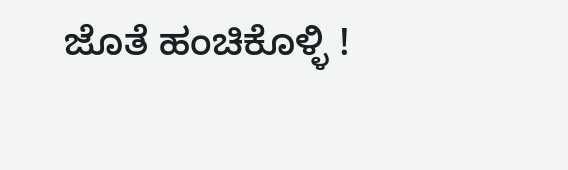ಜೊತೆ ಹಂಚಿಕೊಳ್ಳಿ !